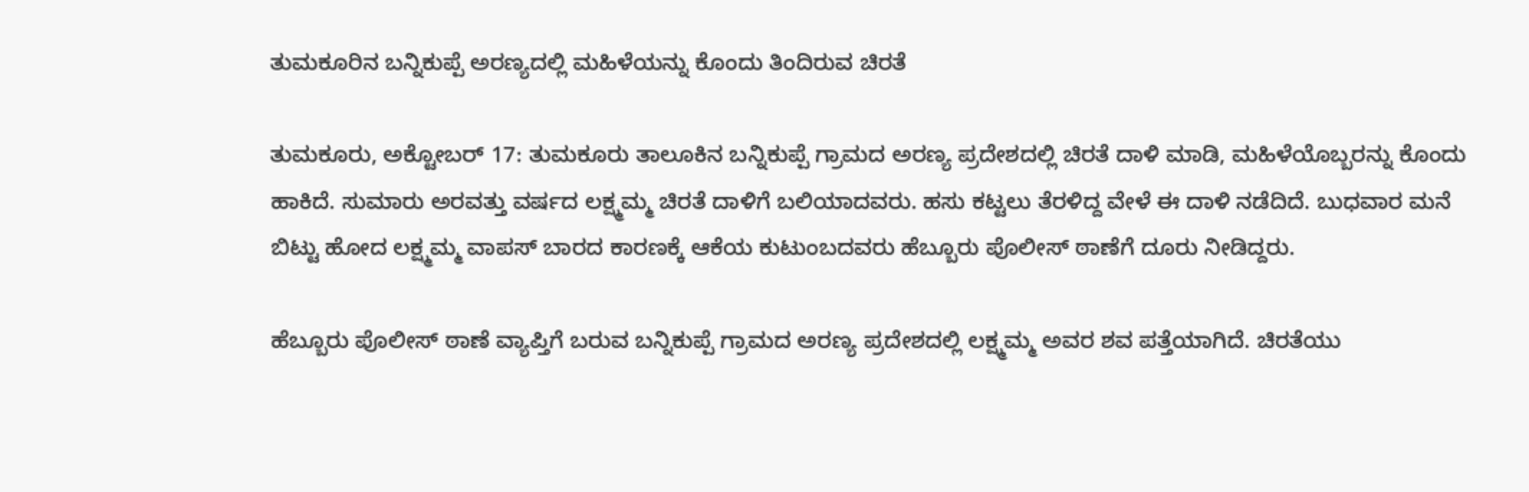ತುಮಕೂರಿನ ಬನ್ನಿಕುಪ್ಪೆ ಅರಣ್ಯದಲ್ಲಿ ಮಹಿಳೆಯನ್ನು ಕೊಂದು ತಿಂದಿರುವ ಚಿರತೆ

ತುಮಕೂರು, ಅಕ್ಟೋಬರ್ 17: ತುಮಕೂರು ತಾಲೂಕಿನ ಬನ್ನಿಕುಪ್ಪೆ ಗ್ರಾಮದ ಅರಣ್ಯ ಪ್ರದೇಶದಲ್ಲಿ ಚಿರತೆ ದಾಳಿ ಮಾಡಿ, ಮಹಿಳೆಯೊಬ್ಬರನ್ನು ಕೊಂದು ಹಾಕಿದೆ. ಸುಮಾರು ಅರವತ್ತು ವರ್ಷದ ಲಕ್ಷ್ಮಮ್ಮ ಚಿರತೆ ದಾಳಿಗೆ ಬಲಿಯಾದವರು. ಹಸು ಕಟ್ಟಲು ತೆರಳಿದ್ದ ವೇಳೆ ಈ ದಾಳಿ ನಡೆದಿದೆ. ಬುಧವಾರ ಮನೆ ಬಿಟ್ಟು ಹೋದ ಲಕ್ಷ್ಮಮ್ಮ ವಾಪಸ್ ಬಾರದ ಕಾರಣಕ್ಕೆ ಆಕೆಯ ಕುಟುಂಬದವರು ಹೆಬ್ಬೂರು ಪೊಲೀಸ್ ಠಾಣೆಗೆ ದೂರು ನೀಡಿದ್ದರು.

ಹೆಬ್ಬೂರು ಪೊಲೀಸ್ ಠಾಣೆ ವ್ಯಾಪ್ತಿಗೆ ಬರುವ ಬನ್ನಿಕುಪ್ಪೆ ಗ್ರಾಮದ ಅರಣ್ಯ ಪ್ರದೇಶದಲ್ಲಿ ಲಕ್ಷ್ಮಮ್ಮ ಅವರ ಶವ ಪತ್ತೆಯಾಗಿದೆ. ಚಿರತೆಯು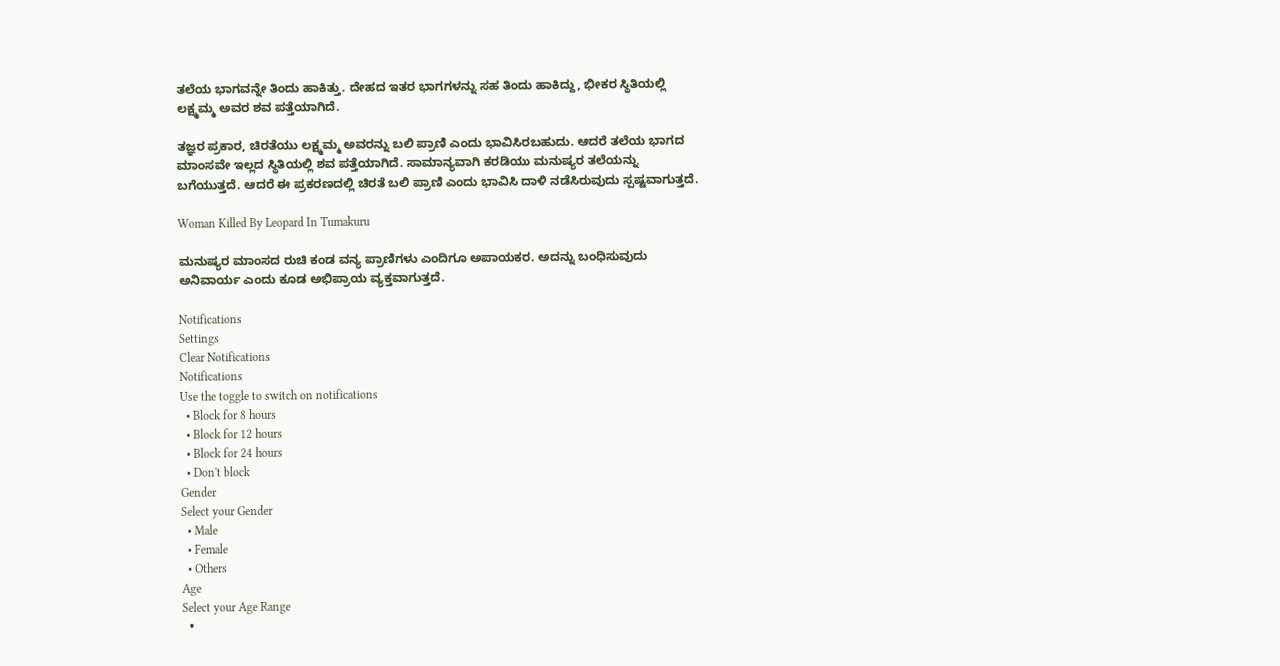ತಲೆಯ ಭಾಗವನ್ನೇ ತಿಂದು ಹಾಕಿತ್ತು. ದೇಹದ ಇತರ ಭಾಗಗಳನ್ನು ಸಹ ತಿಂದು ಹಾಕಿದ್ದು, ಭೀಕರ ಸ್ಥಿತಿಯಲ್ಲಿ ಲಕ್ಷ್ಮಮ್ಮ ಅವರ ಶವ ಪತ್ತೆಯಾಗಿದೆ.

ತಜ್ಞರ ಪ್ರಕಾರ, ಚಿರತೆಯು ಲಕ್ಷ್ಮಮ್ಮ ಅವರನ್ನು ಬಲಿ ಪ್ರಾಣಿ ಎಂದು ಭಾವಿಸಿರಬಹುದು. ಆದರೆ ತಲೆಯ ಭಾಗದ ಮಾಂಸವೇ ಇಲ್ಲದ ಸ್ಥಿತಿಯಲ್ಲಿ ಶವ ಪತ್ತೆಯಾಗಿದೆ. ಸಾಮಾನ್ಯವಾಗಿ ಕರಡಿಯು ಮನುಷ್ಯರ ತಲೆಯನ್ನು ಬಗೆಯುತ್ತದೆ. ಆದರೆ ಈ ಪ್ರಕರಣದಲ್ಲಿ ಚಿರತೆ ಬಲಿ ಪ್ರಾಣಿ ಎಂದು ಭಾವಿಸಿ ದಾಳಿ ನಡೆಸಿರುವುದು ಸ್ಪಷ್ಟವಾಗುತ್ತದೆ.

Woman Killed By Leopard In Tumakuru

ಮನುಷ್ಯರ ಮಾಂಸದ ರುಚಿ ಕಂಡ ವನ್ಯ ಪ್ರಾಣಿಗಳು ಎಂದಿಗೂ ಅಪಾಯಕರ. ಅದನ್ನು ಬಂಧಿಸುವುದು ಅನಿವಾರ್ಯ ಎಂದು ಕೂಡ ಅಭಿಪ್ರಾಯ ವ್ಯಕ್ತವಾಗುತ್ತದೆ.

Notifications
Settings
Clear Notifications
Notifications
Use the toggle to switch on notifications
  • Block for 8 hours
  • Block for 12 hours
  • Block for 24 hours
  • Don't block
Gender
Select your Gender
  • Male
  • Female
  • Others
Age
Select your Age Range
  •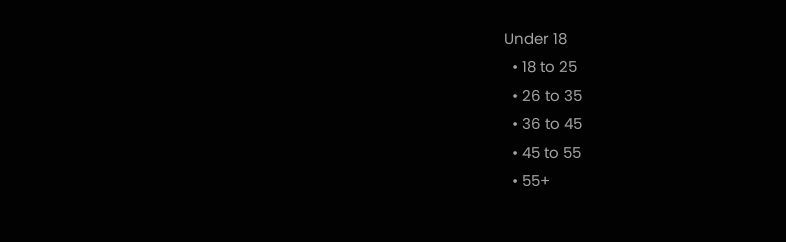Under 18
  • 18 to 25
  • 26 to 35
  • 36 to 45
  • 45 to 55
  • 55+